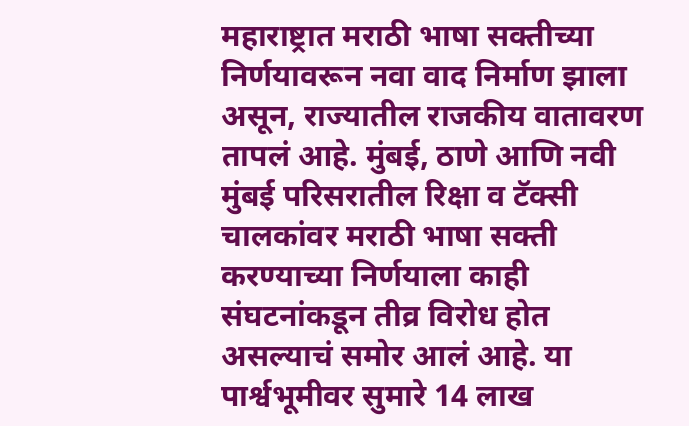महाराष्ट्रात मराठी भाषा सक्तीच्या निर्णयावरून नवा वाद निर्माण झाला असून, राज्यातील राजकीय वातावरण तापलं आहे. मुंबई, ठाणे आणि नवी मुंबई परिसरातील रिक्षा व टॅक्सी चालकांवर मराठी भाषा सक्ती करण्याच्या निर्णयाला काही संघटनांकडून तीव्र विरोध होत असल्याचं समोर आलं आहे. या पार्श्वभूमीवर सुमारे 14 लाख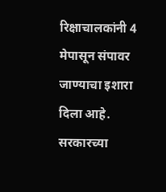रिक्षाचालकांनी 4 मेपासून संपावर जाण्याचा इशारा दिला आहे. सरकारच्या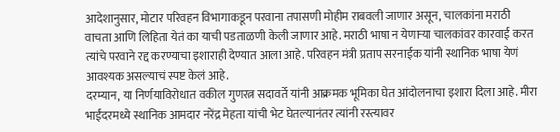आदेशानुसार, मोटार परिवहन विभागाकडून परवाना तपासणी मोहीम राबवली जाणार असून, चालकांना मराठी वाचता आणि लिहिता येतं का याची पडताळणी केली जाणार आहे. मराठी भाषा न येणाऱ्या चालकांवर कारवाई करत त्यांचे परवाने रद्द करण्याचा इशाराही देण्यात आला आहे. परिवहन मंत्री प्रताप सरनाईक यांनी स्थानिक भाषा येणं आवश्यक असल्याचं स्पष्ट केलं आहे.
दरम्यान, या निर्णयाविरोधात वकील गुणरत्न सदावर्ते यांनी आक्रमक भूमिका घेत आंदोलनाचा इशारा दिला आहे. मीरा भाईंदरमध्ये स्थानिक आमदार नरेंद्र मेहता यांची भेट घेतल्यानंतर त्यांनी रस्त्यावर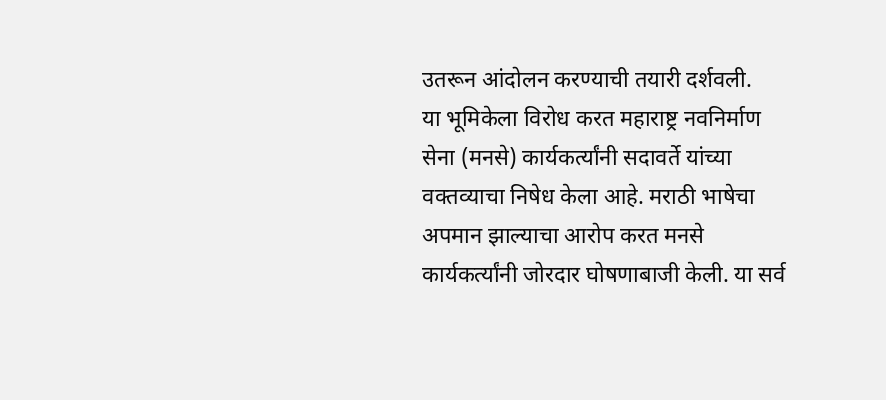उतरून आंदोलन करण्याची तयारी दर्शवली.
या भूमिकेला विरोध करत महाराष्ट्र नवनिर्माण सेना (मनसे) कार्यकर्त्यांनी सदावर्ते यांच्या वक्तव्याचा निषेध केला आहे. मराठी भाषेचा अपमान झाल्याचा आरोप करत मनसे कार्यकर्त्यांनी जोरदार घोषणाबाजी केली. या सर्व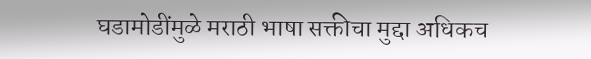घडामोडींमुळे मराठी भाषा सक्तीचा मुद्दा अधिकच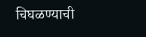चिघळण्याची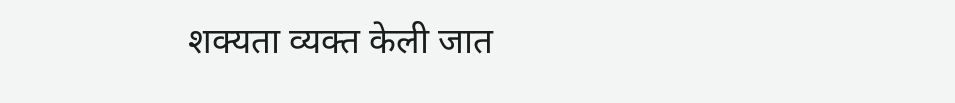शक्यता व्यक्त केली जात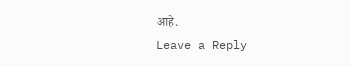आहे.
Leave a Reply